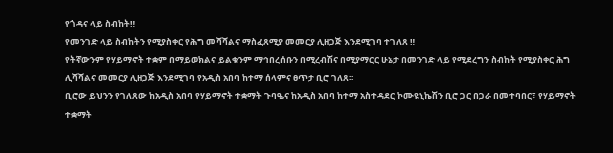የጎዳና ላይ ስብከት‼
የመንገድ ላይ ስብከትን የሚያስቀር የሕግ መሻሻልና ማስፈጸሚያ መመርያ ሊዘጋጅ እንደሚገባ ተገለጸ ‼
የትኛውንም የሃይማኖት ተቋም በማይወክልና ይልቁንም ማኅበረሰቡን በሚረብሽና በሚያማርር ሁኔታ በመንገድ ላይ የሚደረግን ስብከት የሚያስቀር ሕግ ሊሻሻልና መመርያ ሊዘጋጅ እንደሚገባ የአዲስ አበባ ከተማ ሰላምና ፀጥታ ቢሮ ገለጸ፡፡
ቢሮው ይህንን የገለጸው ከአዲስ አበባ የሃይማኖት ተቋማት ጉባዔና ከአዲስ አበባ ከተማ አስተዳደር ኮሙዩኒኬሽን ቢሮ ጋር በጋራ በመተባበር፣ የሃይማኖት ተቋማት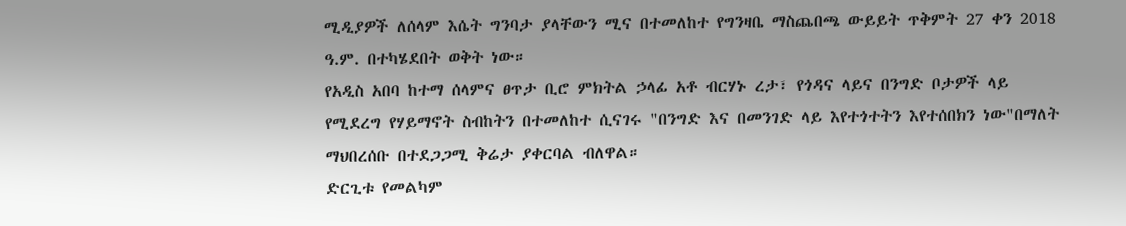ሚዲያዎች ለሰላም እሴት ግንባታ ያላቸውን ሚና በተመለከተ የግንዛቤ ማስጨበጫ ውይይት ጥቅምት 27 ቀን 2018 ዓ.ም. በተካሄደበት ወቅት ነው።
የአዲስ አበባ ከተማ ሰላምና ፀጥታ ቢሮ ምክትል ኃላፊ አቶ ብርሃኑ ረታ፣ የጎዳና ላይና በንግድ ቦታዎች ላይ የሚደረግ የሃይማኖት ስብከትን በተመለከተ ሲናገሩ "በንግድ እና በመንገድ ላይ እየተጎተትን እየተሰበክን ነው"በማለት ማህበረሰቡ በተደጋጋሚ ቅሬታ ያቀርባል ብለዋል።
ድርጊቱ የመልካም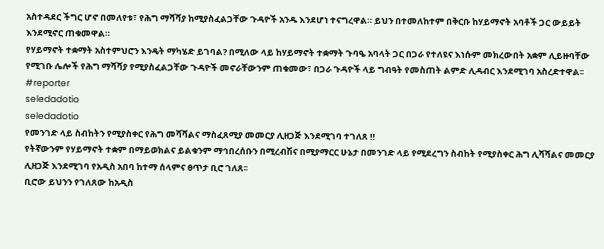አስተዳደር ችግር ሆኖ በመለየቱ፣ የሕግ ማሻሻያ ከሚያስፈልጋቸው ጉዳዮች አንዱ እንደሆነ ተናግረዋል። ይህን በተመለከተም በቅርቡ ከሃይማኖት አባቶች ጋር ውይይት እንደሚኖር ጠቁመዋል።
የሃይማኖት ተቋማት አስተምህሮን እንዴት ማካሄድ ይገባል? በሚለው ላይ ከሃይማኖት ተቋማት ጉባዔ አባላት ጋር በጋራ የተለዩና እነሱም መክረውበት አቋም ሊይዙባቸው የሚገቡ ሌሎች የሕግ ማሻሻያ የሚያስፈልጋቸው ጉዳዮች መኖራቸውንም ጠቁመው፣ በጋራ ጉዳዮች ላይ ግብዓት የመስጠት ልምድ ሊዳብር እንደሚገባ አስረድተዋል፡፡
#reporter
seledadotio
seledadotio
የመንገድ ላይ ስብከትን የሚያስቀር የሕግ መሻሻልና ማስፈጸሚያ መመርያ ሊዘጋጅ እንደሚገባ ተገለጸ ‼
የትኛውንም የሃይማኖት ተቋም በማይወክልና ይልቁንም ማኅበረሰቡን በሚረብሽና በሚያማርር ሁኔታ በመንገድ ላይ የሚደረግን ስብከት የሚያስቀር ሕግ ሊሻሻልና መመርያ ሊዘጋጅ እንደሚገባ የአዲስ አበባ ከተማ ሰላምና ፀጥታ ቢሮ ገለጸ፡፡
ቢሮው ይህንን የገለጸው ከአዲስ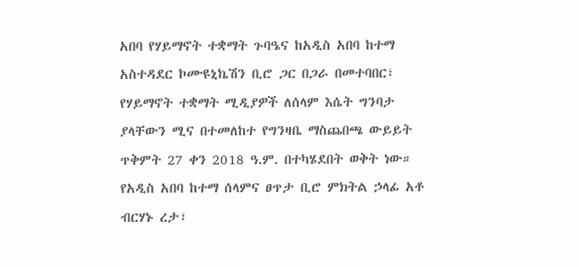አበባ የሃይማኖት ተቋማት ጉባዔና ከአዲስ አበባ ከተማ አስተዳደር ኮሙዩኒኬሽን ቢሮ ጋር በጋራ በመተባበር፣ የሃይማኖት ተቋማት ሚዲያዎች ለሰላም እሴት ግንባታ ያላቸውን ሚና በተመለከተ የግንዛቤ ማስጨበጫ ውይይት ጥቅምት 27 ቀን 2018 ዓ.ም. በተካሄደበት ወቅት ነው።
የአዲስ አበባ ከተማ ሰላምና ፀጥታ ቢሮ ምክትል ኃላፊ አቶ ብርሃኑ ረታ፣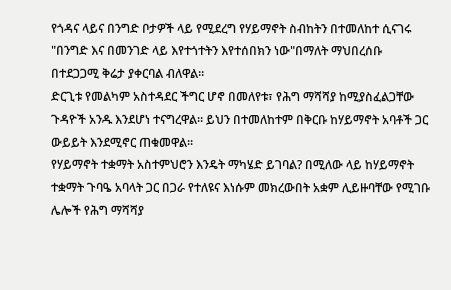የጎዳና ላይና በንግድ ቦታዎች ላይ የሚደረግ የሃይማኖት ስብከትን በተመለከተ ሲናገሩ "በንግድ እና በመንገድ ላይ እየተጎተትን እየተሰበክን ነው"በማለት ማህበረሰቡ በተደጋጋሚ ቅሬታ ያቀርባል ብለዋል።
ድርጊቱ የመልካም አስተዳደር ችግር ሆኖ በመለየቱ፣ የሕግ ማሻሻያ ከሚያስፈልጋቸው ጉዳዮች አንዱ እንደሆነ ተናግረዋል። ይህን በተመለከተም በቅርቡ ከሃይማኖት አባቶች ጋር ውይይት እንደሚኖር ጠቁመዋል።
የሃይማኖት ተቋማት አስተምህሮን እንዴት ማካሄድ ይገባል? በሚለው ላይ ከሃይማኖት ተቋማት ጉባዔ አባላት ጋር በጋራ የተለዩና እነሱም መክረውበት አቋም ሊይዙባቸው የሚገቡ ሌሎች የሕግ ማሻሻያ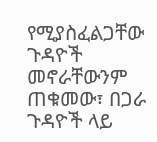የሚያስፈልጋቸው ጉዳዮች መኖራቸውንም ጠቁመው፣ በጋራ ጉዳዮች ላይ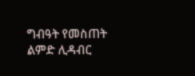ግብዓት የመስጠት ልምድ ሊዳብር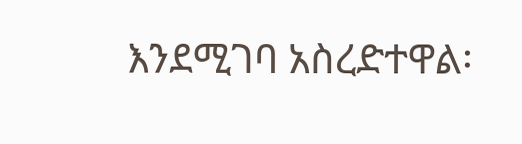እንደሚገባ አስረድተዋል፡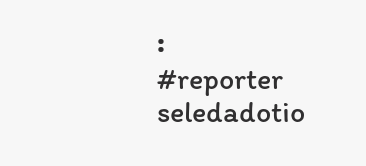፡
#reporter
seledadotio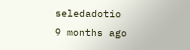seledadotio
9 months ago